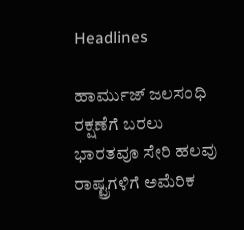Headlines

ಹಾರ್ಮುಜ್ ಜಲಸಂಧಿ ರಕ್ಷಣೆಗೆ ಬರಲು ಭಾರತವೂ ಸೇರಿ ಹಲವು ರಾಷ್ಟ್ರಗಳಿಗೆ ಅಮೆರಿಕ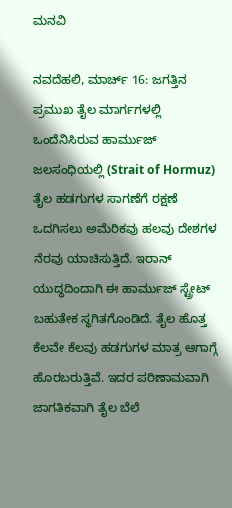ಮನವಿ

ನವದೆಹಲಿ, ಮಾರ್ಚ್ 16: ಜಗತ್ತಿನ ಪ್ರಮುಖ ತೈಲ ಮಾರ್ಗಗಳಲ್ಲಿ ಒಂದೆನಿಸಿರುವ ಹಾರ್ಮುಜ್ ಜಲಸಂಧಿಯಲ್ಲಿ (Strait of Hormuz) ತೈಲ ಹಡಗುಗಳ ಸಾಗಣೆಗೆ ರಕ್ಷಣೆ ಒದಗಿಸಲು ಅಮೆರಿಕವು ಹಲವು ದೇಶಗಳ ನೆರವು ಯಾಚಿಸುತ್ತಿದೆ. ಇರಾನ್ ಯುದ್ಧದಿಂದಾಗಿ ಈ ಹಾರ್ಮುಜ್ ಸ್ಟ್ರೇಟ್ ಬಹುತೇಕ ಸ್ಥಗಿತಗೊಂಡಿದೆ. ತೈಲ ಹೊತ್ತ ಕೆಲವೇ ಕೆಲವು ಹಡಗುಗಳ ಮಾತ್ರ ಆಗಾಗ್ಗೆ ಹೊರಬರುತ್ತಿವೆ. ಇದರ ಪರಿಣಾಮವಾಗಿ ಜಾಗತಿಕವಾಗಿ ತೈಲ ಬೆಲೆ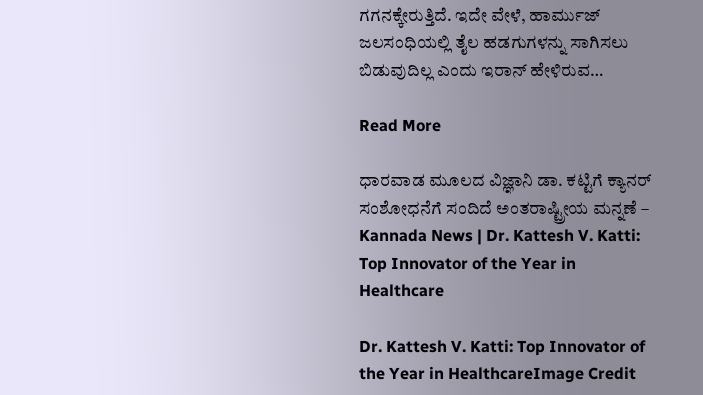ಗಗನಕ್ಕೇರುತ್ತಿದೆ. ಇದೇ ವೇಳೆ, ಹಾರ್ಮುಜ್ ಜಲಸಂಧಿಯಲ್ಲಿ ತೈಲ ಹಡಗುಗಳನ್ನು ಸಾಗಿಸಲು ಬಿಡುವುದಿಲ್ಲ ಎಂದು ಇರಾನ್ ಹೇಳಿರುವ…

Read More

ಧಾರವಾಡ ಮೂಲದ ವಿಜ್ಞಾನಿ ಡಾ. ಕಟ್ಟಿಗೆ ಕ್ಯಾನರ್ ಸಂಶೋಧನೆಗೆ ಸಂದಿದೆ ಅಂತರಾಷ್ಟ್ರೀಯ ಮನ್ನಣೆ – Kannada News | Dr. Kattesh V. Katti: Top Innovator of the Year in Healthcare

Dr. Kattesh V. Katti: Top Innovator of the Year in HealthcareImage Credit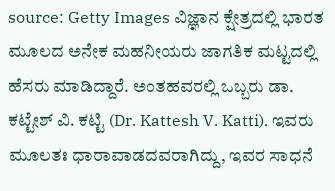source: Getty Images ವಿಜ್ಞಾನ ಕ್ಷೇತ್ರದಲ್ಲಿ ಭಾರತ ಮೂಲದ ಅನೇಕ ಮಹನೀಯರು ಜಾಗತಿಕ ಮಟ್ಟದಲ್ಲಿ ಹೆಸರು ಮಾಡಿದ್ದಾರೆ. ಅಂತಹವರಲ್ಲಿ ಒಬ್ಬರು ಡಾ. ಕಟ್ಟೇಶ್ ವಿ. ಕಟ್ಟಿ (Dr. Kattesh V. Katti). ಇವರು ಮೂಲತಃ ಧಾರಾವಾಡದವರಾಗಿದ್ದು, ಇವರ ಸಾಧನೆ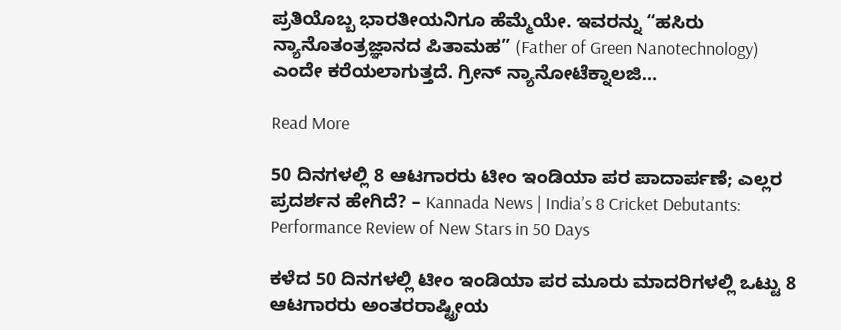ಪ್ರತಿಯೊಬ್ಬ ಭಾರತೀಯನಿಗೂ ಹೆಮ್ಮೆಯೇ. ಇವರನ್ನು “ಹಸಿರು ನ್ಯಾನೊತಂತ್ರಜ್ಞಾನದ ಪಿತಾಮಹ” (Father of Green Nanotechnology) ಎಂದೇ ಕರೆಯಲಾಗುತ್ತದೆ. ಗ್ರೀನ್ ನ್ಯಾನೋಟೆಕ್ನಾಲಜಿ…

Read More

50 ದಿನಗಳಲ್ಲಿ 8 ಆಟಗಾರರು ಟೀಂ ಇಂಡಿಯಾ ಪರ ಪಾದಾರ್ಪಣೆ; ಎಲ್ಲರ ಪ್ರದರ್ಶನ ಹೇಗಿದೆ? – Kannada News | India’s 8 Cricket Debutants: Performance Review of New Stars in 50 Days

ಕಳೆದ 50 ದಿನಗಳಲ್ಲಿ ಟೀಂ ಇಂಡಿಯಾ ಪರ ಮೂರು ಮಾದರಿಗಳಲ್ಲಿ ಒಟ್ಟು 8 ಆಟಗಾರರು ಅಂತರರಾಷ್ಟ್ರೀಯ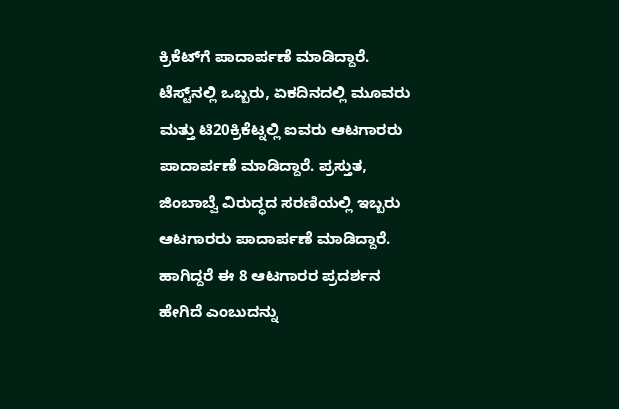ಕ್ರಿಕೆಟ್‌ಗೆ ಪಾದಾರ್ಪಣೆ ಮಾಡಿದ್ದಾರೆ. ಟೆಸ್ಟ್‌ನಲ್ಲಿ ಒಬ್ಬರು, ಏಕದಿನದಲ್ಲಿ ಮೂವರು ಮತ್ತು ಟಿ20ಕ್ರಿಕೆಟ್ನಲ್ಲಿ ಐವರು ಆಟಗಾರರು ಪಾದಾರ್ಪಣೆ ಮಾಡಿದ್ದಾರೆ. ಪ್ರಸ್ತುತ, ಜಿಂಬಾಬ್ವೆ ವಿರುದ್ಧದ ಸರಣಿಯಲ್ಲಿ ಇಬ್ಬರು ಆಟಗಾರರು ಪಾದಾರ್ಪಣೆ ಮಾಡಿದ್ದಾರೆ. ಹಾಗಿದ್ದರೆ ಈ 8 ಆಟಗಾರರ ಪ್ರದರ್ಶನ ಹೇಗಿದೆ ಎಂಬುದನ್ನು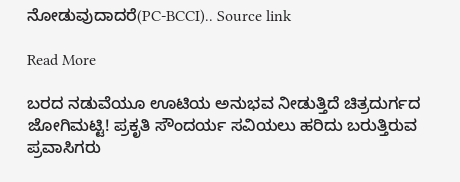ನೋಡುವುದಾದರೆ(PC-BCCI).. Source link

Read More

ಬರದ ನಡುವೆಯೂ ಊಟಿಯ ಅನುಭವ ನೀಡುತ್ತಿದೆ ಚಿತ್ರದುರ್ಗದ ಜೋಗಿಮಟ್ಟಿ! ಪ್ರಕೃತಿ ಸೌಂದರ್ಯ ಸವಿಯಲು ಹರಿದು ಬರುತ್ತಿರುವ ಪ್ರವಾಸಿಗರು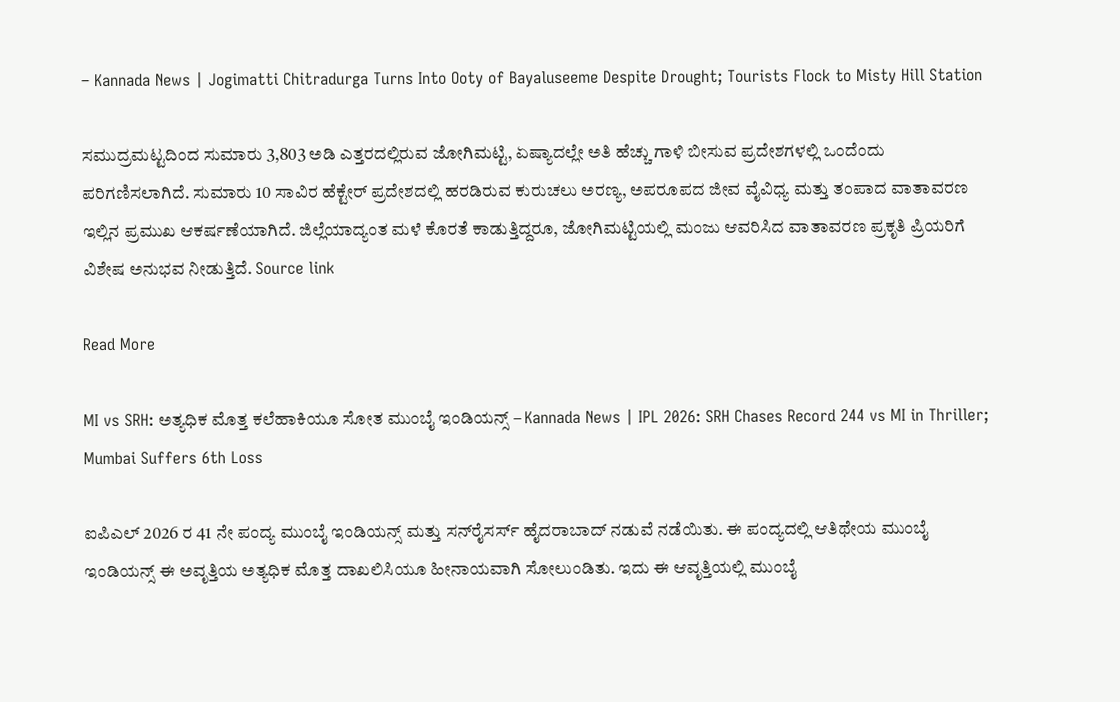– Kannada News | Jogimatti Chitradurga Turns Into Ooty of Bayaluseeme Despite Drought; Tourists Flock to Misty Hill Station

ಸಮುದ್ರಮಟ್ಟದಿಂದ ಸುಮಾರು 3,803 ಅಡಿ ಎತ್ತರದಲ್ಲಿರುವ ಜೋಗಿಮಟ್ಟಿ, ಏಷ್ಯಾದಲ್ಲೇ ಅತಿ ಹೆಚ್ಚು ಗಾಳಿ ಬೀಸುವ ಪ್ರದೇಶಗಳಲ್ಲಿ ಒಂದೆಂದು ಪರಿಗಣಿಸಲಾಗಿದೆ. ಸುಮಾರು 10 ಸಾವಿರ ಹೆಕ್ಟೇರ್ ಪ್ರದೇಶದಲ್ಲಿ ಹರಡಿರುವ ಕುರುಚಲು ಅರಣ್ಯ, ಅಪರೂಪದ ಜೀವ ವೈವಿಧ್ಯ ಮತ್ತು ತಂಪಾದ ವಾತಾವರಣ ಇಲ್ಲಿನ ಪ್ರಮುಖ ಆಕರ್ಷಣೆಯಾಗಿದೆ. ಜಿಲ್ಲೆಯಾದ್ಯಂತ ಮಳೆ ಕೊರತೆ ಕಾಡುತ್ತಿದ್ದರೂ, ಜೋಗಿಮಟ್ಟಿಯಲ್ಲಿ ಮಂಜು ಆವರಿಸಿದ ವಾತಾವರಣ ಪ್ರಕೃತಿ ಪ್ರಿಯರಿಗೆ ವಿಶೇಷ ಅನುಭವ ನೀಡುತ್ತಿದೆ. Source link

Read More

MI vs SRH: ಅತ್ಯಧಿಕ ಮೊತ್ತ ಕಲೆಹಾಕಿಯೂ ಸೋತ ಮುಂಬೈ ಇಂಡಿಯನ್ಸ್ – Kannada News | IPL 2026: SRH Chases Record 244 vs MI in Thriller; Mumbai Suffers 6th Loss

ಐಪಿಎಲ್ 2026 ರ 41 ನೇ ಪಂದ್ಯ ಮುಂಬೈ ಇಂಡಿಯನ್ಸ್ ಮತ್ತು ಸನ್‌ರೈಸರ್ಸ್ ಹೈದರಾಬಾದ್ ನಡುವೆ ನಡೆಯಿತು. ಈ ಪಂದ್ಯದಲ್ಲಿ ಆತಿಥೇಯ ಮುಂಬೈ ಇಂಡಿಯನ್ಸ್ ಈ ಅವೃತ್ತಿಯ ಅತ್ಯಧಿಕ ಮೊತ್ತ ದಾಖಲಿಸಿಯೂ ಹೀನಾಯವಾಗಿ ಸೋಲುಂಡಿತು. ಇದು ಈ ಆವೃತ್ತಿಯಲ್ಲಿ ಮುಂಬೈ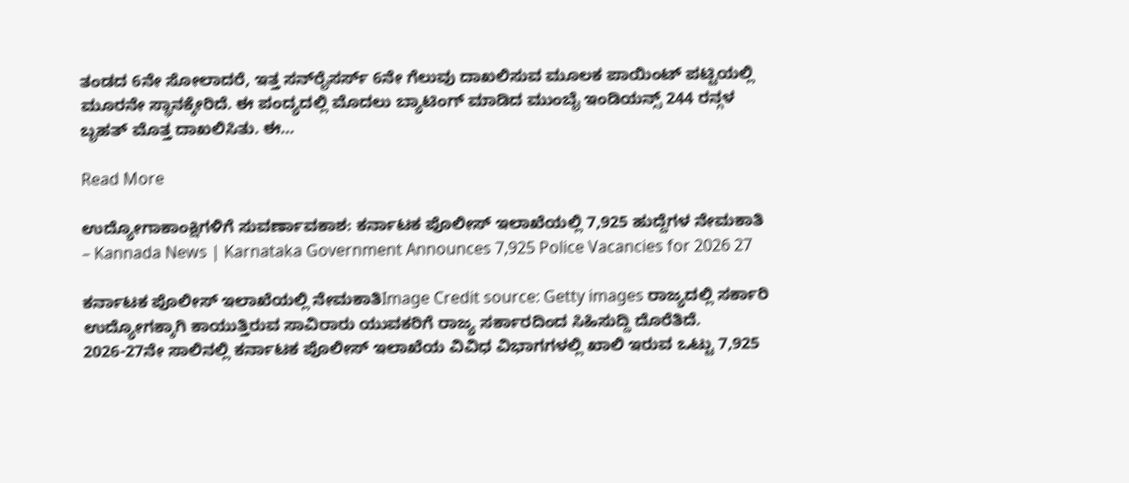ತಂಡದ 6ನೇ ಸೋಲಾದರೆ, ಇತ್ತ ಸನ್‌ರೈಸರ್ಸ್ 6ನೇ ಗೆಲುವು ದಾಖಲಿಸುವ ಮೂಲಕ ಪಾಯಿಂಟ್ ಪಟ್ಟಿಯಲ್ಲಿ ಮೂರನೇ ಸ್ಥಾನಕ್ಕೇರಿದೆ. ಈ ಪಂದ್ಯದಲ್ಲಿ ಮೊದಲು ಬ್ಯಾಟಿಂಗ್‌ ಮಾಡಿದ ಮುಂಬೈ ಇಂಡಿಯನ್ಸ್ 244 ರನ್ಗಳ ಬೃಹತ್ ಮೊತ್ತ ದಾಖಲಿಸಿತು. ಈ…

Read More

ಉದ್ಯೋಗಾಕಾಂಕ್ಷಿಗಳಿಗೆ ಸುವರ್ಣಾವಕಾಶ: ಕರ್ನಾಟಕ ಪೊಲೀಸ್ ಇಲಾಖೆಯಲ್ಲಿ 7,925 ಹುದ್ದೆಗಳ ನೇಮಕಾತಿ – Kannada News | Karnataka Government Announces 7,925 Police Vacancies for 2026 27

ಕರ್ನಾಟಕ ಪೊಲೀಸ್ ಇಲಾಖೆಯಲ್ಲಿ ನೇಮಕಾತಿImage Credit source: Getty images ರಾಜ್ಯದಲ್ಲಿ ಸರ್ಕಾರಿ ಉದ್ಯೋಗಕ್ಕಾಗಿ ಕಾಯುತ್ತಿರುವ ಸಾವಿರಾರು ಯುವಕರಿಗೆ ರಾಜ್ಯ ಸರ್ಕಾರದಿಂದ ಸಿಹಿಸುದ್ದಿ ದೊರೆತಿದೆ. 2026-27ನೇ ಸಾಲಿನಲ್ಲಿ ಕರ್ನಾಟಕ ಪೊಲೀಸ್ ಇಲಾಖೆಯ ವಿವಿಧ ವಿಭಾಗಗಳಲ್ಲಿ ಖಾಲಿ ಇರುವ ಒಟ್ಟು 7,925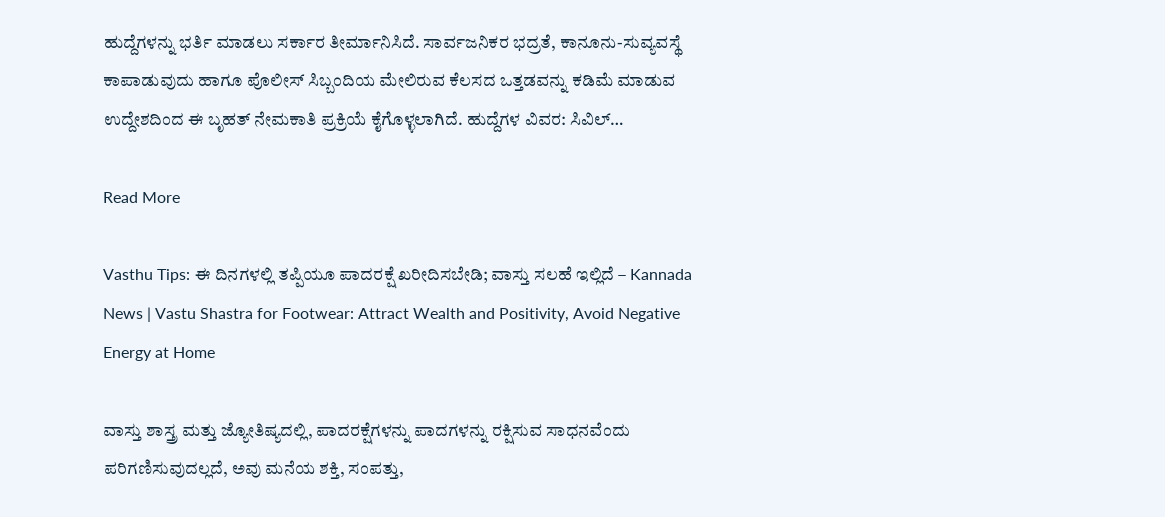ಹುದ್ದೆಗಳನ್ನು ಭರ್ತಿ ಮಾಡಲು ಸರ್ಕಾರ ತೀರ್ಮಾನಿಸಿದೆ. ಸಾರ್ವಜನಿಕರ ಭದ್ರತೆ, ಕಾನೂನು-ಸುವ್ಯವಸ್ಥೆ ಕಾಪಾಡುವುದು ಹಾಗೂ ಪೊಲೀಸ್ ಸಿಬ್ಬಂದಿಯ ಮೇಲಿರುವ ಕೆಲಸದ ಒತ್ತಡವನ್ನು ಕಡಿಮೆ ಮಾಡುವ ಉದ್ದೇಶದಿಂದ ಈ ಬೃಹತ್ ನೇಮಕಾತಿ ಪ್ರಕ್ರಿಯೆ ಕೈಗೊಳ್ಳಲಾಗಿದೆ. ಹುದ್ದೆಗಳ ವಿವರ: ಸಿವಿಲ್…

Read More

Vasthu Tips: ಈ ದಿನಗಳಲ್ಲಿ ತಪ್ಪಿಯೂ ಪಾದರಕ್ಷೆ ಖರೀದಿಸಬೇಡಿ; ವಾಸ್ತು ಸಲಹೆ ಇಲ್ಲಿದೆ – Kannada News | Vastu Shastra for Footwear: Attract Wealth and Positivity, Avoid Negative Energy at Home

ವಾಸ್ತು ಶಾಸ್ತ್ರ ಮತ್ತು ಜ್ಯೋತಿಷ್ಯದಲ್ಲಿ, ಪಾದರಕ್ಷೆಗಳನ್ನು ಪಾದಗಳನ್ನು ರಕ್ಷಿಸುವ ಸಾಧನವೆಂದು ಪರಿಗಣಿಸುವುದಲ್ಲದೆ, ಅವು ಮನೆಯ ಶಕ್ತಿ, ಸಂಪತ್ತು,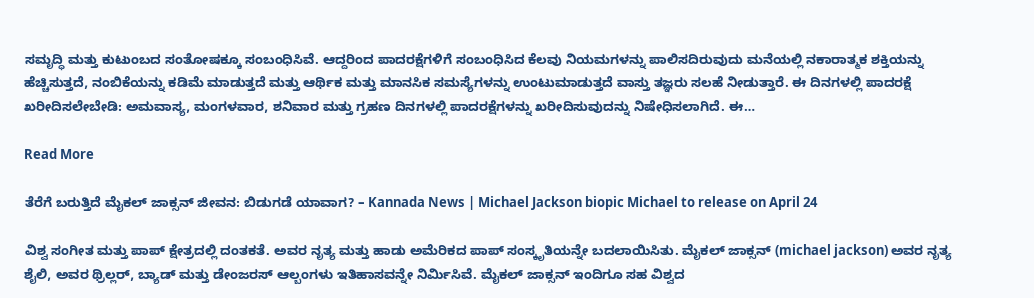ಸಮೃದ್ಧಿ ಮತ್ತು ಕುಟುಂಬದ ಸಂತೋಷಕ್ಕೂ ಸಂಬಂಧಿಸಿವೆ. ಆದ್ದರಿಂದ ಪಾದರಕ್ಷೆಗಳಿಗೆ ಸಂಬಂಧಿಸಿದ ಕೆಲವು ನಿಯಮಗಳನ್ನು ಪಾಲಿಸದಿರುವುದು ಮನೆಯಲ್ಲಿ ನಕಾರಾತ್ಮಕ ಶಕ್ತಿಯನ್ನು ಹೆಚ್ಚಿಸುತ್ತದೆ, ನಂಬಿಕೆಯನ್ನು ಕಡಿಮೆ ಮಾಡುತ್ತದೆ ಮತ್ತು ಆರ್ಥಿಕ ಮತ್ತು ಮಾನಸಿಕ ಸಮಸ್ಯೆಗಳನ್ನು ಉಂಟುಮಾಡುತ್ತದೆ ವಾಸ್ತು ತಜ್ಞರು ಸಲಹೆ ನೀಡುತ್ತಾರೆ. ಈ ದಿನಗಳಲ್ಲಿ ಪಾದರಕ್ಷೆ ಖರೀದಿಸಲೇಬೇಡಿ: ಅಮವಾಸ್ಯ, ಮಂಗಳವಾರ, ಶನಿವಾರ ಮತ್ತು ಗ್ರಹಣ ದಿನಗಳಲ್ಲಿ ಪಾದರಕ್ಷೆಗಳನ್ನು ಖರೀದಿಸುವುದನ್ನು ನಿಷೇಧಿಸಲಾಗಿದೆ. ಈ…

Read More

ತೆರೆಗೆ ಬರುತ್ತಿದೆ ಮೈಕಲ್ ಜಾಕ್ಸನ್ ಜೀವನ: ಬಿಡುಗಡೆ ಯಾವಾಗ? – Kannada News | Michael Jackson biopic Michael to release on April 24

ವಿಶ್ವ ಸಂಗೀತ ಮತ್ತು ಪಾಪ್ ಕ್ಷೇತ್ರದಲ್ಲಿ ದಂತಕತೆ. ಅವರ ನೃತ್ಯ ಮತ್ತು ಹಾಡು ಅಮೆರಿಕದ ಪಾಪ್ ಸಂಸ್ಕೃತಿಯನ್ನೇ ಬದಲಾಯಿಸಿತು. ಮೈಕಲ್ ಜಾಕ್ಸನ್ (michael jackson) ಅವರ ನೃತ್ಯ ಶೈಲಿ, ಅವರ ಥ್ರಿಲ್ಲರ್, ಬ್ಯಾಡ್ ಮತ್ತು ಡೇಂಜರಸ್ ಆಲ್ಬಂಗಳು ಇತಿಹಾಸವನ್ನೇ ನಿರ್ಮಿಸಿವೆ. ಮೈಕಲ್ ಜಾಕ್ಸನ್ ಇಂದಿಗೂ ಸಹ ವಿಶ್ವದ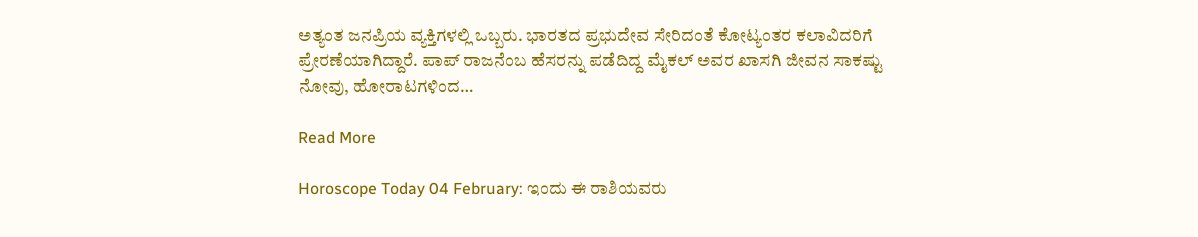ಅತ್ಯಂತ ಜನಪ್ರಿಯ ವ್ಯಕ್ತಿಗಳಲ್ಲಿ ಒಬ್ಬರು. ಭಾರತದ ಪ್ರಭುದೇವ ಸೇರಿದಂತೆ ಕೋಟ್ಯಂತರ ಕಲಾವಿದರಿಗೆ ಪ್ರೇರಣೆಯಾಗಿದ್ದಾರೆ. ಪಾಪ್ ರಾಜನೆಂಬ ಹೆಸರನ್ನು ಪಡೆದಿದ್ದ ಮೈಕಲ್ ಅವರ ಖಾಸಗಿ ಜೀವನ ಸಾಕಷ್ಟು ನೋವು, ಹೋರಾಟಗಳಿಂದ…

Read More

Horoscope Today 04 February: ಇಂದು ಈ ರಾಶಿಯವರು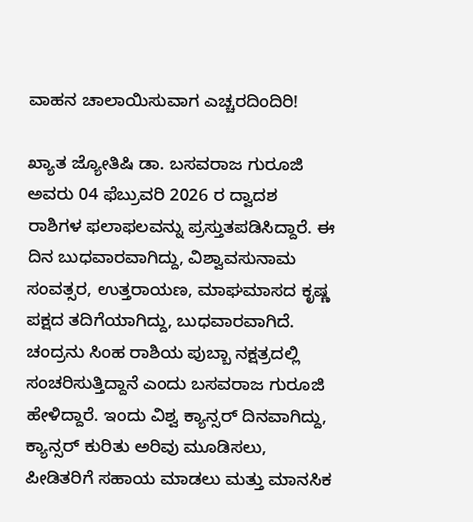ವಾಹನ ಚಾಲಾಯಿಸುವಾಗ ಎಚ್ಚರದಿಂದಿರಿ!

ಖ್ಯಾತ ಜ್ಯೋತಿಷಿ ಡಾ. ಬಸವರಾಜ ಗುರೂಜಿ ಅವರು 04 ಫೆಬ್ರುವರಿ 2026 ರ ದ್ವಾದಶ ರಾಶಿಗಳ ಫಲಾಫಲವನ್ನು ಪ್ರಸ್ತುತಪಡಿಸಿದ್ದಾರೆ. ಈ ದಿನ ಬುಧವಾರವಾಗಿದ್ದು, ವಿಶ್ವಾವಸುನಾಮ ಸಂವತ್ಸರ, ಉತ್ತರಾಯಣ, ಮಾಘಮಾಸದ ಕೃಷ್ಣ ಪಕ್ಷದ ತದಿಗೆಯಾಗಿದ್ದು, ಬುಧವಾರವಾಗಿದೆ. ಚಂದ್ರನು ಸಿಂಹ ರಾಶಿಯ ಪುಬ್ಬಾ ನಕ್ಷತ್ರದಲ್ಲಿ ಸಂಚರಿಸುತ್ತಿದ್ದಾನೆ ಎಂದು ಬಸವರಾಜ ಗುರೂಜಿ ಹೇಳಿದ್ದಾರೆ. ಇಂದು ವಿಶ್ವ ಕ್ಯಾನ್ಸರ್ ದಿನವಾಗಿದ್ದು, ಕ್ಯಾನ್ಸರ್ ಕುರಿತು ಅರಿವು ಮೂಡಿಸಲು, ಪೀಡಿತರಿಗೆ ಸಹಾಯ ಮಾಡಲು ಮತ್ತು ಮಾನಸಿಕ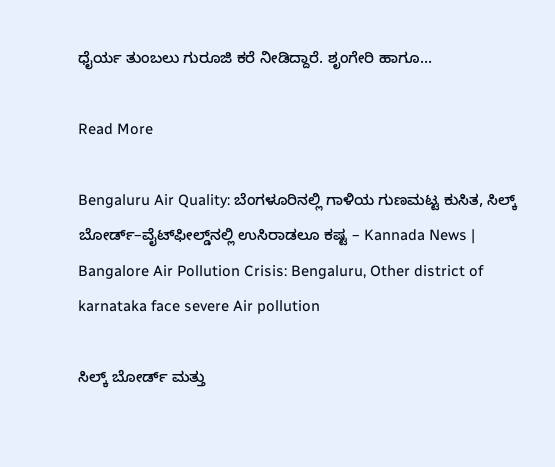ಧೈರ್ಯ ತುಂಬಲು ಗುರೂಜಿ ಕರೆ ನೀಡಿದ್ದಾರೆ. ಶೃಂಗೇರಿ ಹಾಗೂ…

Read More

Bengaluru Air Quality: ಬೆಂಗಳೂರಿನಲ್ಲಿ ಗಾಳಿಯ ಗುಣಮಟ್ಟ ಕುಸಿತ, ಸಿಲ್ಕ್ ಬೋರ್ಡ್–ವೈಟ್‌ಫೀಲ್ಡ್‌ನಲ್ಲಿ ಉಸಿರಾಡಲೂ ಕಷ್ಟ – Kannada News | Bangalore Air Pollution Crisis: Bengaluru, Other district of karnataka face severe Air pollution

ಸಿಲ್ಕ್ ಬೋರ್ಡ್ ಮತ್ತು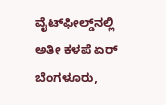ವೈಟ್‌ಫೀಲ್ಡ್‌ನಲ್ಲಿ ಅತೀ ಕಳಪೆ ಏರ್ ಬೆಂಗಳೂರು,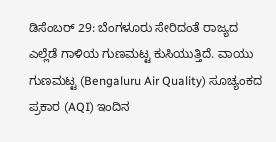ಡಿಸೆಂಬರ್ 29: ಬೆಂಗಳೂರು ಸೇರಿದಂತೆ ರಾಜ್ಯದ ಎಲ್ಲೆಡೆ ಗಾಳಿಯ ಗುಣಮಟ್ಟ ಕುಸಿಯುತ್ತಿದೆ. ವಾಯು ಗುಣಮಟ್ಟ (Bengaluru Air Quality) ಸೂಚ್ಯಂಕದ ಪ್ರಕಾರ (AQI) ಇಂದಿನ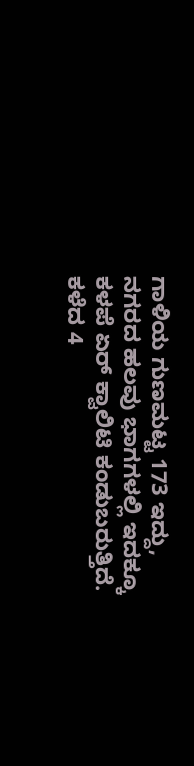ಗಾಳಿಯ ಗುಣಮಟ್ಟ 173 ಇದ್ದು, ನಗರದ ಹಲವು ಭಾಗಗಳಲ್ಲಿ ಇದಕ್ಕೂ ಕಳಪೆ ಏರ್ ಕ್ವಾಲಿಟಿ ಕಂಡುಬರುತ್ತಿದೆ. ಕಳೆದ 4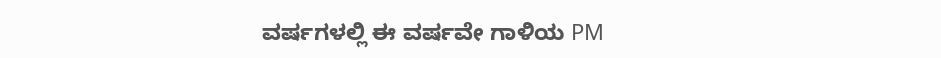ವರ್ಷಗಳಲ್ಲಿ ಈ ವರ್ಷವೇ ಗಾಳಿಯ PM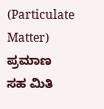(Particulate Matter) ಪ್ರಮಾಣ ಸಹ ಮಿತಿ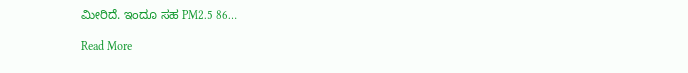ಮೀರಿದೆ. ಇಂದೂ ಸಹ PM2.5 86…

Read More